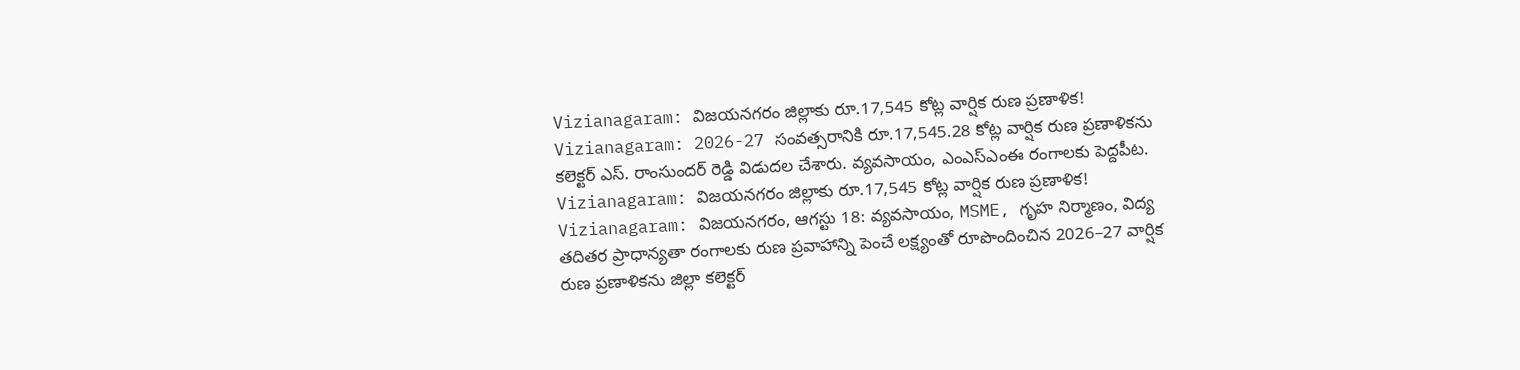Vizianagaram: విజయనగరం జిల్లాకు రూ.17,545 కోట్ల వార్షిక రుణ ప్రణాళిక!
Vizianagaram: 2026-27 సంవత్సరానికి రూ.17,545.28 కోట్ల వార్షిక రుణ ప్రణాళికను కలెక్టర్ ఎస్. రాంసుందర్ రెడ్డి విడుదల చేశారు. వ్యవసాయం, ఎంఎస్ఎంఈ రంగాలకు పెద్దపీట.
Vizianagaram: విజయనగరం జిల్లాకు రూ.17,545 కోట్ల వార్షిక రుణ ప్రణాళిక!
Vizianagaram: విజయనగరం, ఆగస్టు 18: వ్యవసాయం, MSME, గృహ నిర్మాణం, విద్య తదితర ప్రాధాన్యతా రంగాలకు రుణ ప్రవాహాన్ని పెంచే లక్ష్యంతో రూపొందించిన 2026–27 వార్షిక రుణ ప్రణాళికను జిల్లా కలెక్టర్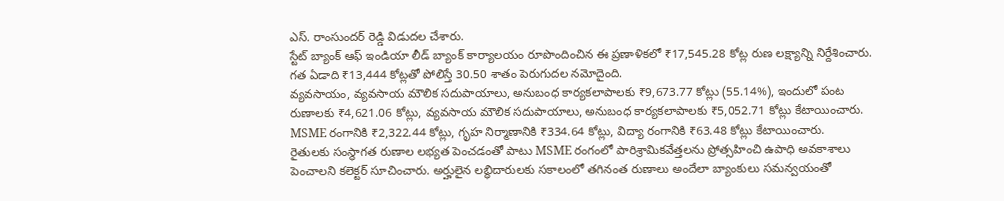ఎస్. రాంసుందర్ రెడ్డి విడుదల చేశారు.
స్టేట్ బ్యాంక్ ఆఫ్ ఇండియా లీడ్ బ్యాంక్ కార్యాలయం రూపొందించిన ఈ ప్రణాళికలో ₹17,545.28 కోట్ల రుణ లక్ష్యాన్ని నిర్దేశించారు. గత ఏడాది ₹13,444 కోట్లతో పోలిస్తే 30.50 శాతం పెరుగుదల నమోదైంది.
వ్యవసాయం, వ్యవసాయ మౌలిక సదుపాయాలు, అనుబంధ కార్యకలాపాలకు ₹9,673.77 కోట్లు (55.14%), ఇందులో పంట రుణాలకు ₹4,621.06 కోట్లు, వ్యవసాయ మౌలిక సదుపాయాలు, అనుబంధ కార్యకలాపాలకు ₹5,052.71 కోట్లు కేటాయించారు. MSME రంగానికి ₹2,322.44 కోట్లు, గృహ నిర్మాణానికి ₹334.64 కోట్లు, విద్యా రంగానికి ₹63.48 కోట్లు కేటాయించారు.
రైతులకు సంస్థాగత రుణాల లభ్యత పెంచడంతో పాటు MSME రంగంలో పారిశ్రామికవేత్తలను ప్రోత్సహించి ఉపాధి అవకాశాలు పెంచాలని కలెక్టర్ సూచించారు. అర్హులైన లబ్ధిదారులకు సకాలంలో తగినంత రుణాలు అందేలా బ్యాంకులు సమన్వయంతో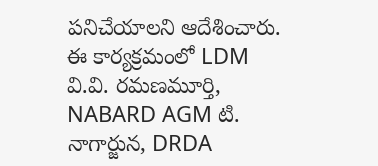పనిచేయాలని ఆదేశించారు.
ఈ కార్యక్రమంలో LDM వి.వి. రమణమూర్తి, NABARD AGM టి. నాగార్జున, DRDA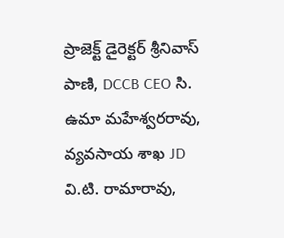ప్రాజెక్ట్ డైరెక్టర్ శ్రీనివాస్ పాణి, DCCB CEO సి. ఉమా మహేశ్వరరావు, వ్యవసాయ శాఖ JD వి.టి. రామారావు,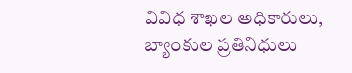వివిధ శాఖల అధికారులు, బ్యాంకుల ప్రతినిధులు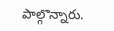పాల్గొన్నారు.